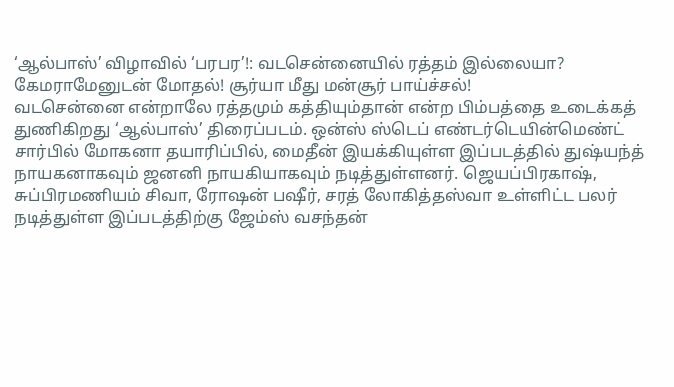‘ஆல்பாஸ்’ விழாவில் ‘பரபர’!: வடசென்னையில் ரத்தம் இல்லையா? கேமராமேனுடன் மோதல்! சூர்யா மீது மன்சூர் பாய்ச்சல்!
வடசென்னை என்றாலே ரத்தமும் கத்தியும்தான் என்ற பிம்பத்தை உடைக்கத் துணிகிறது ‘ஆல்பாஸ்’ திரைப்படம். ஒன்ஸ் ஸ்டெப் எண்டர்டெயின்மெண்ட் சார்பில் மோகனா தயாரிப்பில், மைதீன் இயக்கியுள்ள இப்படத்தில் துஷ்யந்த் நாயகனாகவும் ஜனனி நாயகியாகவும் நடித்துள்ளனர். ஜெயப்பிரகாஷ், சுப்பிரமணியம் சிவா, ரோஷன் பஷீர், சரத் லோகித்தஸ்வா உள்ளிட்ட பலர் நடித்துள்ள இப்படத்திற்கு ஜேம்ஸ் வசந்தன்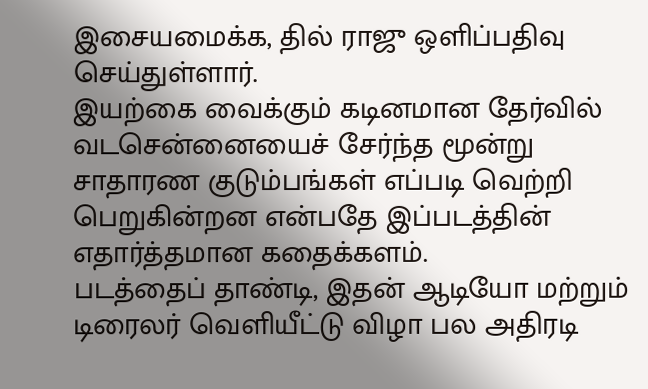இசையமைக்க, தில் ராஜு ஒளிப்பதிவு செய்துள்ளார்.
இயற்கை வைக்கும் கடினமான தேர்வில் வடசென்னையைச் சேர்ந்த மூன்று சாதாரண குடும்பங்கள் எப்படி வெற்றி பெறுகின்றன என்பதே இப்படத்தின் எதார்த்தமான கதைக்களம்.
படத்தைப் தாண்டி, இதன் ஆடியோ மற்றும் டிரைலர் வெளியீட்டு விழா பல அதிரடி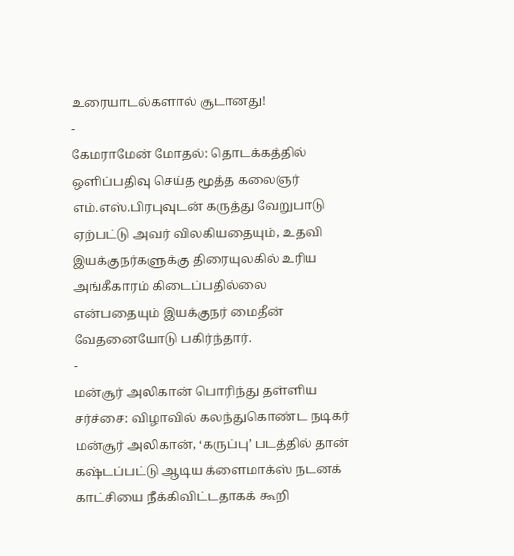உரையாடல்களால் சூடானது!
-
கேமராமேன் மோதல்: தொடக்கத்தில் ஒளிப்பதிவு செய்த மூத்த கலைஞர் எம்.எஸ்.பிரபுவுடன் கருத்து வேறுபாடு ஏற்பட்டு அவர் விலகியதையும், உதவி இயக்குநர்களுக்கு திரையுலகில் உரிய அங்கீகாரம் கிடைப்பதில்லை என்பதையும் இயக்குநர் மைதீன் வேதனையோடு பகிர்ந்தார்.
-
மன்சூர் அலிகான் பொரிந்து தள்ளிய சர்ச்சை: விழாவில் கலந்துகொண்ட நடிகர் மன்சூர் அலிகான், ‘கருப்பு’ படத்தில் தான் கஷ்டப்பட்டு ஆடிய க்ளைமாக்ஸ் நடனக் காட்சியை நீக்கிவிட்டதாகக் கூறி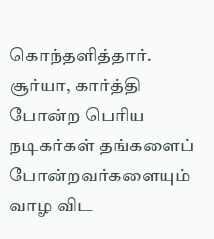கொந்தளித்தார். சூர்யா, கார்த்தி போன்ற பெரிய நடிகர்கள் தங்களைப் போன்றவர்களையும் வாழ விட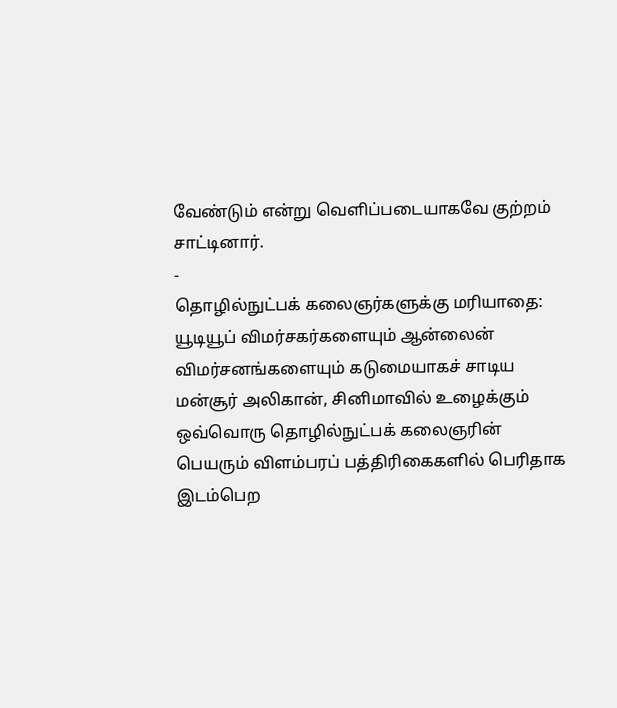வேண்டும் என்று வெளிப்படையாகவே குற்றம் சாட்டினார்.
-
தொழில்நுட்பக் கலைஞர்களுக்கு மரியாதை: யூடியூப் விமர்சகர்களையும் ஆன்லைன் விமர்சனங்களையும் கடுமையாகச் சாடிய மன்சூர் அலிகான், சினிமாவில் உழைக்கும் ஒவ்வொரு தொழில்நுட்பக் கலைஞரின் பெயரும் விளம்பரப் பத்திரிகைகளில் பெரிதாக இடம்பெற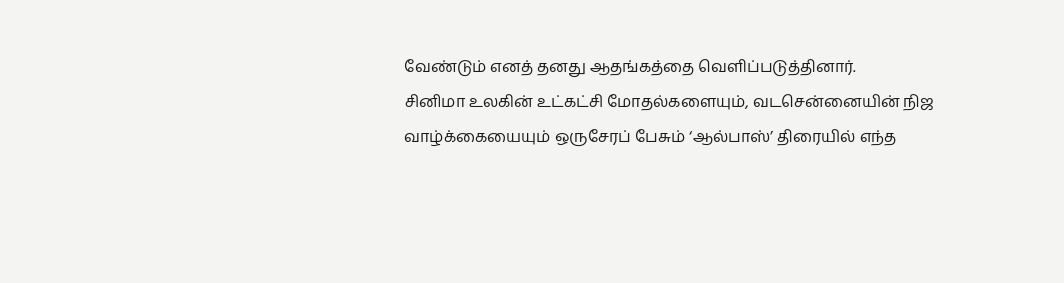வேண்டும் எனத் தனது ஆதங்கத்தை வெளிப்படுத்தினார்.
சினிமா உலகின் உட்கட்சி மோதல்களையும், வடசென்னையின் நிஜ வாழ்க்கையையும் ஒருசேரப் பேசும் ‘ஆல்பாஸ்’ திரையில் எந்த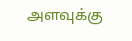அளவுக்கு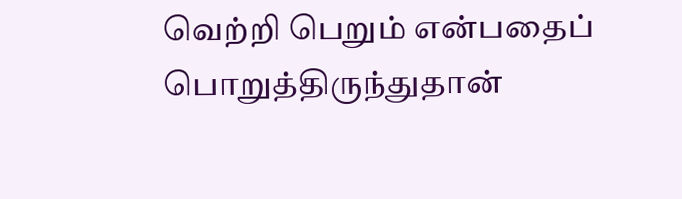வெற்றி பெறும் என்பதைப் பொறுத்திருந்துதான்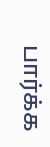பார்க்க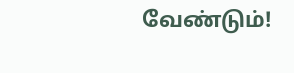வேண்டும்!